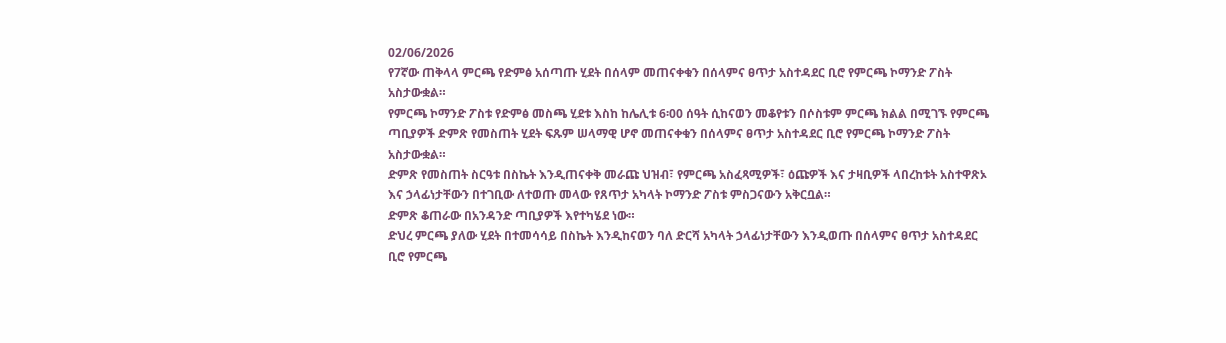02/06/2026
የ7ኛው ጠቅላላ ምርጫ የድምፅ አሰጣጡ ሂደት በሰላም መጠናቀቁን በሰላምና ፀጥታ አስተዳደር ቢሮ የምርጫ ኮማንድ ፖስት አስታውቋል።
የምርጫ ኮማንድ ፖስቱ የድምፅ መስጫ ሂደቱ እስከ ከሌሊቱ 6፡00 ሰዓት ሲከናወን መቆየቱን በሶስቱም ምርጫ ክልል በሚገኙ የምርጫ ጣቢያዎች ድምጽ የመስጠት ሂደት ፍጹም ሠላማዊ ሆኖ መጠናቀቁን በሰላምና ፀጥታ አስተዳደር ቢሮ የምርጫ ኮማንድ ፖስት አስታውቋል።
ድምጽ የመስጠት ስርዓቱ በስኬት እንዲጠናቀቅ መራጩ ህዝብ፣ የምርጫ አስፈጻሚዎች፣ ዕጩዎች እና ታዛቢዎች ላበረከቱት አስተዋጽኦ እና ኃላፊነታቸውን በተገቢው ለተወጡ መላው የጸጥታ አካላት ኮማንድ ፖስቱ ምስጋናውን አቅርቧል።
ድምጽ ቆጠራው በአንዳንድ ጣቢያዎች እየተካሄደ ነው።
ድህረ ምርጫ ያለው ሂደት በተመሳሳይ በስኬት እንዲከናወን ባለ ድርሻ አካላት ኃላፊነታቸውን እንዲወጡ በሰላምና ፀጥታ አስተዳደር ቢሮ የምርጫ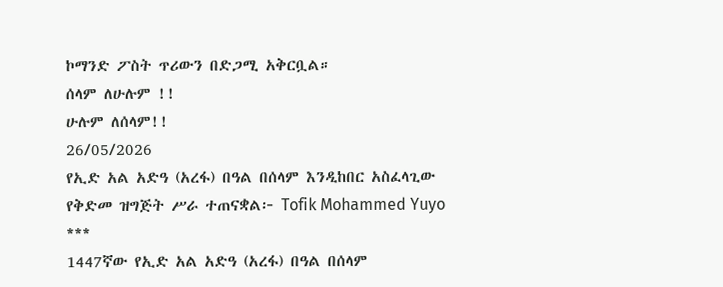ኮማንድ ፖስት ጥሪውን በድጋሚ አቅርቧል።
ሰላም ለሁሉም !!
ሁሉም ለሰላም!!
26/05/2026
የኢድ አል አድዓ (አረፋ) በዓል በሰላም እንዲከበር አስፈላጊው የቅድመ ዝግጅት ሥራ ተጠናቋል፦ Tofik Mohammed Yuyo
***
1447ኛው የኢድ አል አድዓ (አረፋ) በዓል በሰላም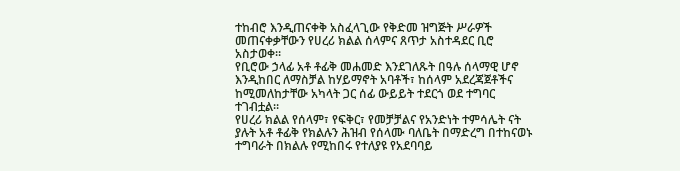ተከብሮ እንዲጠናቀቅ አስፈላጊው የቅድመ ዝግጅት ሥራዎች መጠናቀቃቸውን የሀረሪ ክልል ሰላምና ጸጥታ አስተዳደር ቢሮ አስታወቀ።
የቢሮው ኃላፊ አቶ ቶፊቅ መሐመድ እንደገለጹት በዓሉ ሰላማዊ ሆኖ እንዲከበር ለማስቻል ከሃይማኖት አባቶች፣ ከሰላም አደረጃጀቶችና ከሚመለከታቸው አካላት ጋር ሰፊ ውይይት ተደርጎ ወደ ተግባር ተገብቷል።
የሀረሪ ክልል የሰላም፣ የፍቅር፣ የመቻቻልና የአንድነት ተምሳሌት ናት ያሉት አቶ ቶፊቅ የክልሉን ሕዝብ የሰላሙ ባለቤት በማድረግ በተከናወኑ ተግባራት በክልሉ የሚከበሩ የተለያዩ የአደባባይ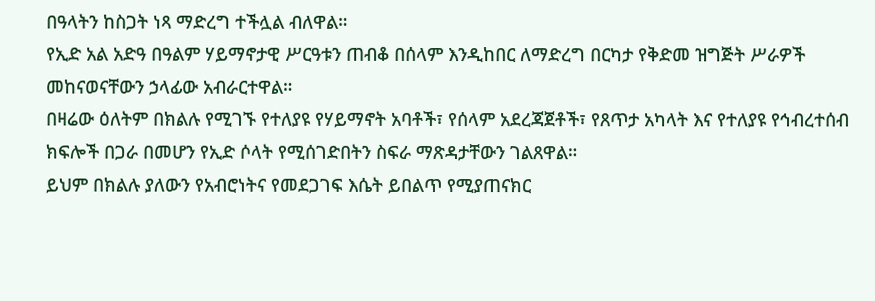በዓላትን ከስጋት ነጻ ማድረግ ተችሏል ብለዋል።
የኢድ አል አድዓ በዓልም ሃይማኖታዊ ሥርዓቱን ጠብቆ በሰላም እንዲከበር ለማድረግ በርካታ የቅድመ ዝግጅት ሥራዎች መከናወናቸውን ኃላፊው አብራርተዋል።
በዛሬው ዕለትም በክልሉ የሚገኙ የተለያዩ የሃይማኖት አባቶች፣ የሰላም አደረጃጀቶች፣ የጸጥታ አካላት እና የተለያዩ የኅብረተሰብ ክፍሎች በጋራ በመሆን የኢድ ሶላት የሚሰገድበትን ስፍራ ማጽዳታቸውን ገልጸዋል።
ይህም በክልሉ ያለውን የአብሮነትና የመደጋገፍ እሴት ይበልጥ የሚያጠናክር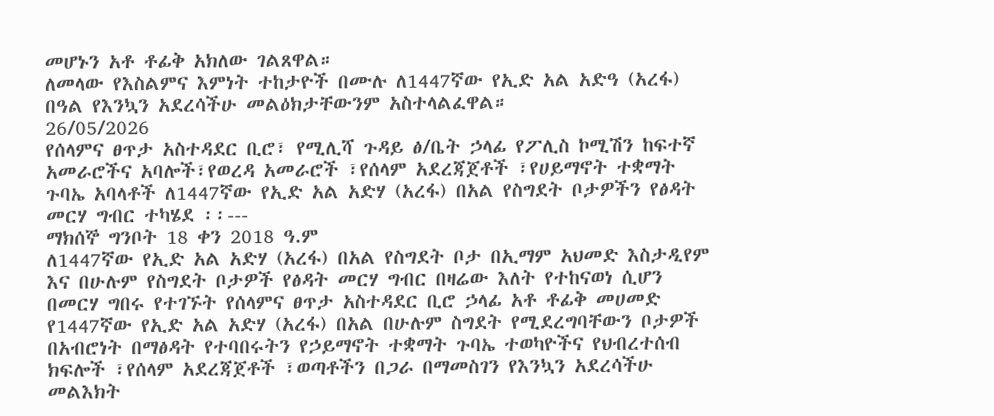መሆኑን አቶ ቶፊቅ አክለው ገልጸዋል።
ለመላው የእስልምና እምነት ተከታዮች በሙሉ ለ1447ኛው የኢድ አል አድዓ (አረፋ) በዓል የእንኳን አደረሳችሁ መልዕክታቸውንም አስተላልፈዋል።
26/05/2026
የሰላምና ፀጥታ አስተዳደር ቢሮ፣ የሚሊሻ ጉዳይ ፅ/ቤት ኃላፊ የፖሊስ ኮሚሽን ከፍተኛ አመራሮችና አባሎች፣የወረዳ አመራሮች ፣የሰላም አደረጃጀቶች ፣የሀይማኖት ተቋማት ጉባኤ አባላቶች ለ1447ኛው የኢድ አል አድሃ (አረፋ) በአል የስግደት ቦታዎችን የፅዳት መርሃ ግብር ተካሄደ ፡፡---
ማክሰኞ ግንቦት 18 ቀን 2018 ዓ.ም
ለ1447ኛው የኢድ አል አድሃ (አረፋ) በአል የስግደት ቦታ በኢማም አህመድ እስታዲየም እና በሁሉም የስግደት ቦታዎች የፅዳት መርሃ ግብር በዛሬው እለት የተከናወነ ሲሆን
በመርሃ ግበሩ የተገኙት የሰላምና ፀጥታ አስተዳደር ቢሮ ኃላፊ አቶ ቶፊቅ መሀመድ የ1447ኛው የኢድ አል አድሃ (አረፋ) በአል በሁሉም ስግደት የሚደረግባቸውን ቦታዎች በአብሮነት በማፅዳት የተባበሩትን የኃይማኖት ተቋማት ጉባኤ ተወካዮችና የህብረተሰብ ክፍሎች ፣የሰላም አደረጃጀቶች ፣ወጣቶችን በጋራ በማመስገን የእንኳን አደረሳችሁ መልእክት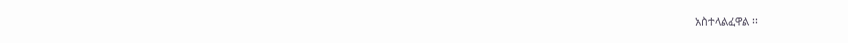አስተላልፈዋል ፡፡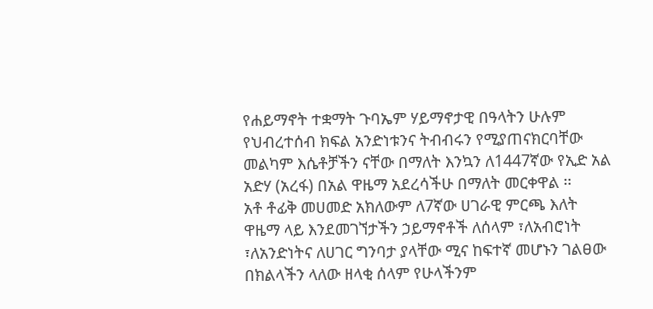የሐይማኖት ተቋማት ጉባኤም ሃይማኖታዊ በዓላትን ሁሉም የህብረተሰብ ክፍል አንድነቱንና ትብብሩን የሚያጠናክርባቸው መልካም እሴቶቻችን ናቸው በማለት እንኳን ለ1447ኛው የኢድ አል አድሃ (አረፋ) በአል ዋዜማ አደረሳችሁ በማለት መርቀዋል ፡፡
አቶ ቶፊቅ መሀመድ አክለውም ለ7ኛው ሀገራዊ ምርጫ እለት ዋዜማ ላይ እንደመገኘታችን ኃይማኖቶች ለሰላም ፣ለአብሮነት ፣ለአንድነትና ለሀገር ግንባታ ያላቸው ሚና ከፍተኛ መሆኑን ገልፀው በክልላችን ላለው ዘላቂ ሰላም የሁላችንም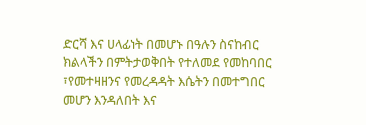ድርሻ እና ሀላፊነት በመሆኑ በዓሉን ስናከብር ክልላችን በምትታወቅበት የተለመደ የመከባበር ፣የመተዛዘንና የመረዳዳት እሴትን በመተግበር መሆን እንዳለበት እና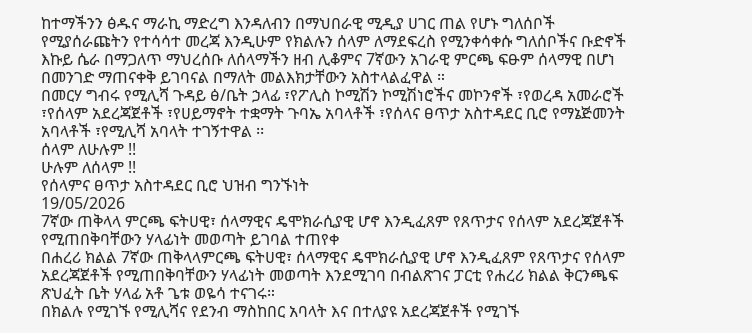ከተማችንን ፅዱና ማራኪ ማድረግ እንዳለብን በማህበራዊ ሚዲያ ሀገር ጠል የሆኑ ግለሰቦች የሚያሰራጩትን የተሳሳተ መረጃ እንዲሁም የክልሉን ሰላም ለማደፍረስ የሚንቀሳቀሱ ግለሰቦችና ቡድኖች እኩይ ሴራ በማጋለጥ ማህረሰቡ ለሰላማችን ዘብ ሊቆምና 7ኛውን አገራዊ ምርጫ ፍፁም ሰላማዊ በሆነ በመንገድ ማጠናቀቅ ይገባናል በማለት መልእክታቸውን አስተላልፈዋል ።
በመርሃ ግብሩ የሚሊሻ ጉዳይ ፅ/ቤት ኃላፊ ፣የፖሊስ ኮሚሽን ኮሚሽነሮችና መኮንኖች ፣የወረዳ አመራሮች ፣የሰላም አደረጃጀቶች ፣የሀይማኖት ተቋማት ጉባኤ አባላቶች ፣የሰላና ፀጥታ አስተዳደር ቢሮ የማኔጅመንት አባላቶች ፣የሚሊሻ አባላት ተገኝተዋል ፡፡
ሰላም ለሁሉም !!
ሁሉም ለሰላም !!
የሰላምና ፀጥታ አስተዳደር ቢሮ ህዝብ ግንኙነት
19/05/2026
7ኛው ጠቅላላ ምርጫ ፍትሀዊ፣ ሰላማዊና ዴሞክራሲያዊ ሆኖ እንዲፈጸም የጸጥታና የሰላም አደረጃጀቶች የሚጠበቅባቸውን ሃላፊነት መወጣት ይገባል ተጠየቀ
በሐረሪ ክልል 7ኛው ጠቅላላምርጫ ፍትሀዊ፣ ሰላማዊና ዴሞክራሲያዊ ሆኖ እንዲፈጸም የጸጥታና የሰላም አደረጃጀቶች የሚጠበቅባቸውን ሃላፊነት መወጣት እንደሚገባ በብልጽገና ፓርቲ የሐረሪ ክልል ቅርንጫፍ ጽህፈት ቤት ሃላፊ አቶ ጌቱ ወዬሳ ተናገሩ።
በክልሉ የሚገኙ የሚሊሻና የደንብ ማስከበር አባላት እና በተለያዩ አደረጃጀቶች የሚገኙ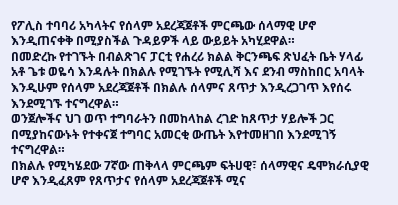የፖሊስ ተባባሪ አካላትና የሰላም አደረጃጀቶች ምርጫው ሰላማዊ ሆኖ እንዲጠናቀቅ በሚያስችል ጉዳይዎች ላይ ውይይት አካሂደዋል።
በመድረኩ የተገኙት በብልጽገና ፓርቲ የሐረሪ ክልል ቅርንጫፍ ጽህፈት ቤት ሃላፊ አቶ ጌቱ ወዬሳ እንዳሉት በክልሉ የሚገኙት የሚሊሻ እና ደንብ ማስከበር አባላት እንዲሁም የሰላም አደረጃጀቶች በክልሉ ሰላምና ጸጥታ እንዲረጋገጥ እየሰሩ እንደሚገኙ ተናግረዋል።
ወንጀሎችና ህገ ወጥ ተግባራትን በመከላከል ረገድ ከጸጥታ ሃይሎች ጋር በሚያከናውኑት የተቀናጀ ተግባር አመርቂ ውጤት እየተመዘገበ እንደሚገኝ ተናግረዋል።
በክልሉ የሚካሄደው 7ኛው ጠቅላላ ምርጫም ፍትሀዊ፣ ሰላማዊና ዴሞክራሲያዊ ሆኖ እንዲፈጸም የጸጥታና የሰላም አደረጃጀቶች ሚና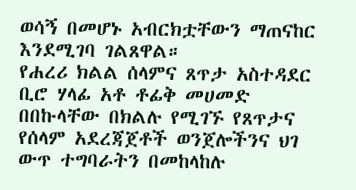ወሳኝ በመሆኑ አብርክቷቸውን ማጠናከር እንደሚገባ ገልጸዋል።
የሐረሪ ክልል ሰላምና ጸጥታ አስተዳደር ቢሮ ሃላፊ አቶ ቶፊቅ መሀመድ በበኩላቸው በክልሉ የሚገኙ የጸጥታና የሰላም አደረጃጀቶች ወንጀሎችንና ህገ ውጥ ተግባራትን በመከላከሉ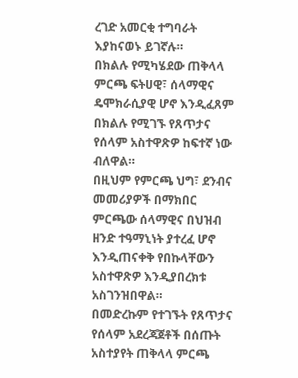ረገድ አመርቂ ተግባራት እያከናወኑ ይገኛሉ።
በክልሉ የሚካሄደው ጠቅላላ ምርጫ ፍትሀዊ፣ ሰላማዊና ዴሞክራሲያዊ ሆኖ እንዲፈጸም በክልሉ የሚገኙ የጸጥታና የሰላም አስተዋጽዎ ከፍተኛ ነው ብለዋል።
በዚህም የምርጫ ህግ፣ ደንብና መመሪያዎች በማክበር ምርጫው ሰላማዊና በህዝብ ዘንድ ተዓማኒነት ያተረፈ ሆኖ እንዲጠናቀቅ የበኩላቸውን አስተዋጽዎ እንዲያበረክቱ አስገንዝበዋል።
በመድረኩም የተገኙት የጸጥታና የሰላም አደረጃጀቶች በሰጡት አስተያየት ጠቅላላ ምርጫ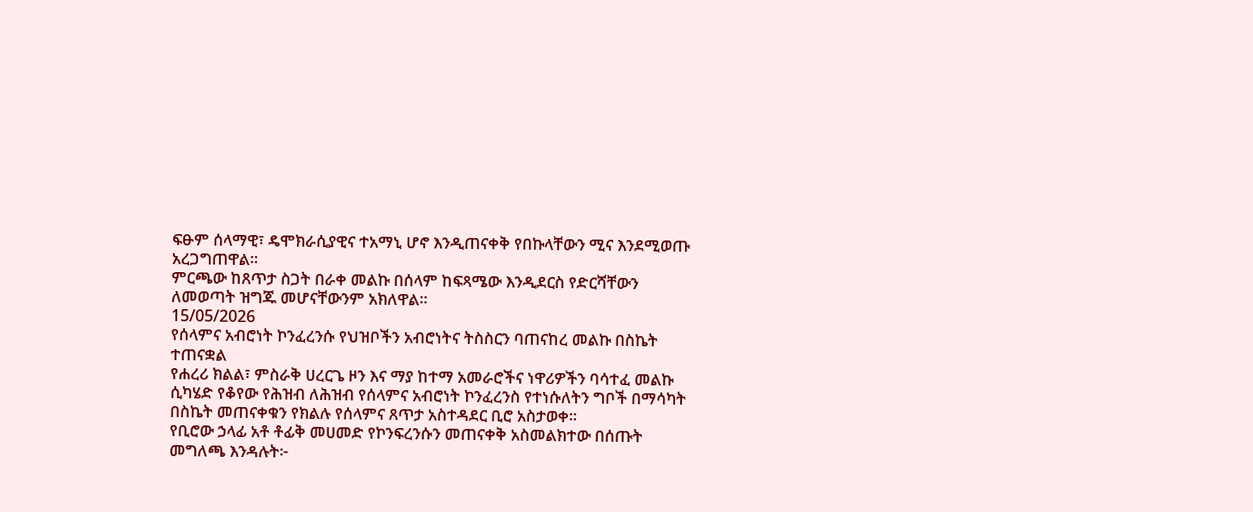ፍፁም ሰላማዊ፣ ዴሞክራሲያዊና ተአማኒ ሆኖ እንዲጠናቀቅ የበኩላቸውን ሚና እንደሚወጡ አረጋግጠዋል።
ምርጫው ከጸጥታ ስጋት በራቀ መልኩ በሰላም ከፍጻሜው እንዲደርስ የድርሻቸውን ለመወጣት ዝግጁ መሆናቸውንም አክለዋል።
15/05/2026
የሰላምና አብሮነት ኮንፈረንሱ የህዝቦችን አብሮነትና ትስስርን ባጠናከረ መልኩ በስኬት ተጠናቋል
የሐረሪ ክልል፣ ምስራቅ ሀረርጌ ዞን እና ማያ ከተማ አመራሮችና ነዋሪዎችን ባሳተፈ መልኩ ሲካሄድ የቆየው የሕዝብ ለሕዝብ የሰላምና አብሮነት ኮንፈረንስ የተነሱለትን ግቦች በማሳካት በስኬት መጠናቀቁን የክልሉ የሰላምና ጸጥታ አስተዳደር ቢሮ አስታወቀ።
የቢሮው ኃላፊ አቶ ቶፊቅ መሀመድ የኮንፍረንሱን መጠናቀቅ አስመልክተው በሰጡት መግለጫ እንዳሉት፦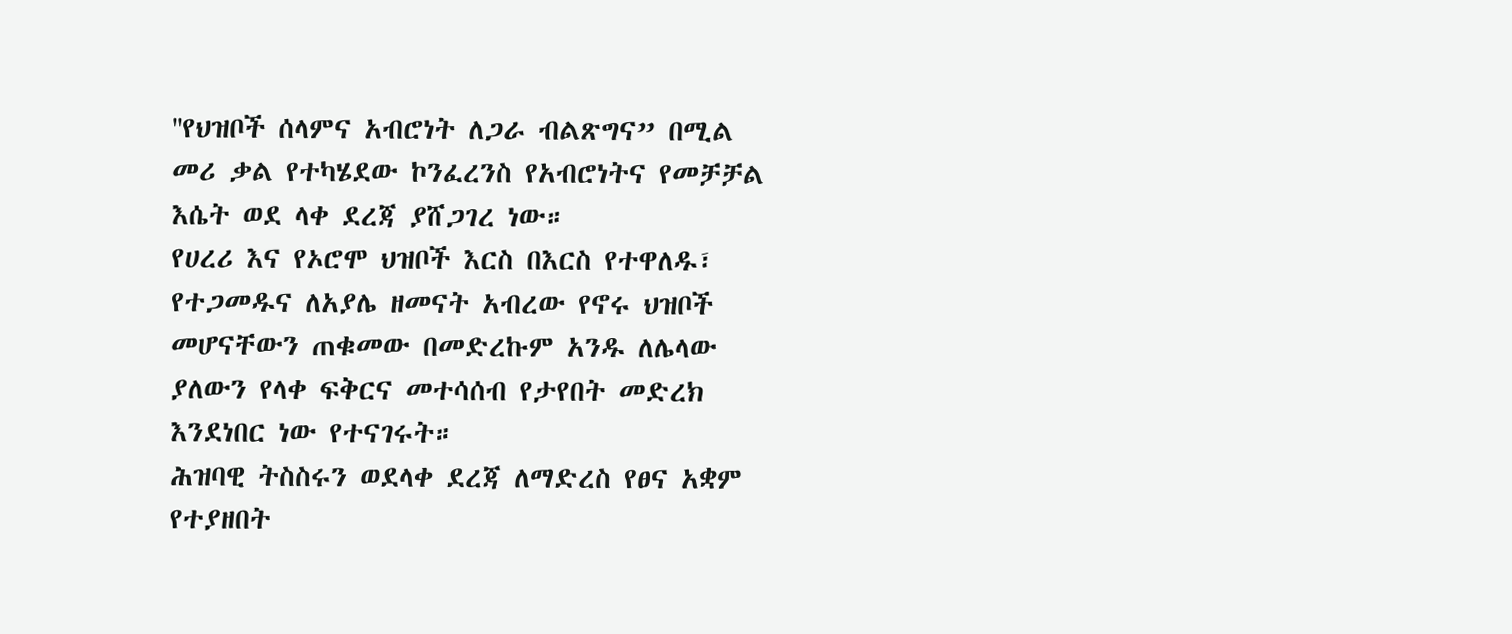''የህዝቦች ሰላምና አብሮነት ለጋራ ብልጽግና” በሚል መሪ ቃል የተካሄደው ኮንፈረንስ የአብሮነትና የመቻቻል እሴት ወደ ላቀ ደረጃ ያሸጋገረ ነው።
የሀረሪ እና የኦሮሞ ህዝቦች እርስ በእርስ የተዋለዱ፣ የተጋመዱና ለአያሌ ዘመናት አብረው የኖሩ ህዝቦች መሆናቸውን ጠቁመው በመድረኩም አንዱ ለሌላው ያለውን የላቀ ፍቅርና መተሳሰብ የታየበት መድረክ እንደነበር ነው የተናገሩት።
ሕዝባዊ ትስስሩን ወደላቀ ደረጃ ለማድረስ የፀና አቋም የተያዘበት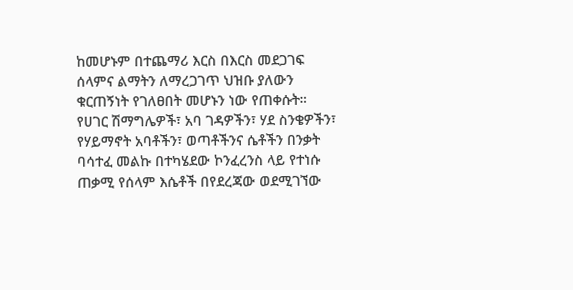ከመሆኑም በተጨማሪ እርስ በእርስ መደጋገፍ ሰላምና ልማትን ለማረጋገጥ ህዝቡ ያለውን ቁርጠኝነት የገለፀበት መሆኑን ነው የጠቀሱት።
የሀገር ሽማግሌዎች፣ አባ ገዳዎችን፣ ሃደ ስንቄዎችን፣ የሃይማኖት አባቶችን፣ ወጣቶችንና ሴቶችን በንቃት ባሳተፈ መልኩ በተካሄደው ኮንፈረንስ ላይ የተነሱ ጠቃሚ የሰላም እሴቶች በየደረጃው ወደሚገኘው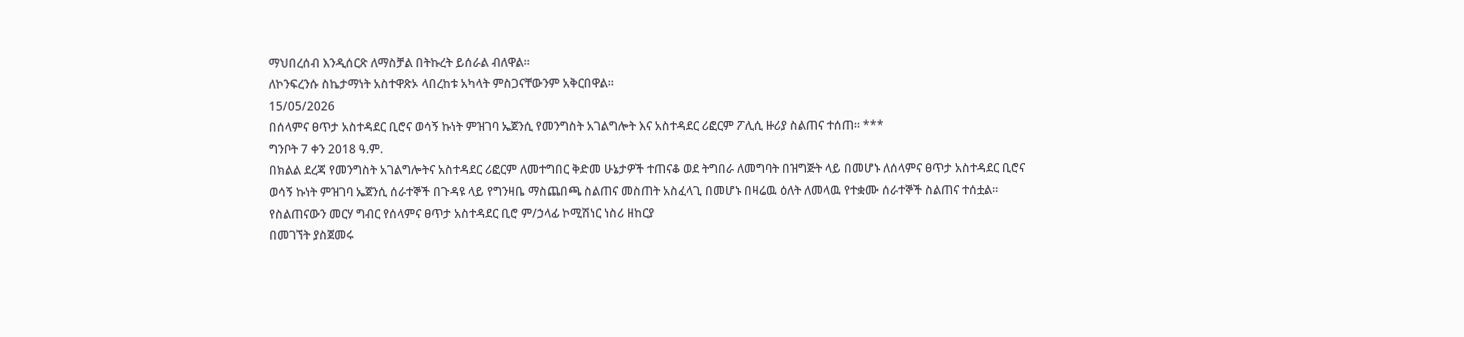ማህበረሰብ እንዲሰርጽ ለማስቻል በትኩረት ይሰራል ብለዋል።
ለኮንፍረንሱ ስኬታማነት አስተዋጽኦ ላበረከቱ አካላት ምስጋናቸውንም አቅርበዋል።
15/05/2026
በሰላምና ፀጥታ አስተዳደር ቢሮና ወሳኝ ኩነት ምዝገባ ኤጀንሲ የመንግስት አገልግሎት እና አስተዳደር ሪፎርም ፖሊሲ ዙሪያ ስልጠና ተሰጠ። ***
ግንቦት 7 ቀን 2018 ዓ.ም.
በክልል ደረጃ የመንግስት አገልግሎትና አስተዳደር ሪፎርም ለመተግበር ቅድመ ሁኔታዎች ተጠናቆ ወደ ትግበራ ለመግባት በዝግጅት ላይ በመሆኑ ለሰላምና ፀጥታ አስተዳደር ቢሮና ወሳኝ ኩነት ምዝገባ ኤጀንሲ ሰራተኞች በጉዳዩ ላይ የግንዛቤ ማስጨበጫ ስልጠና መስጠት አስፈላጊ በመሆኑ በዛሬዉ ዕለት ለመላዉ የተቋሙ ሰራተኞች ስልጠና ተሰቷል።
የስልጠናውን መርሃ ግብር የሰላምና ፀጥታ አስተዳደር ቢሮ ም/ኃላፊ ኮሚሽነር ነስሪ ዘከርያ
በመገኘት ያስጀመሩ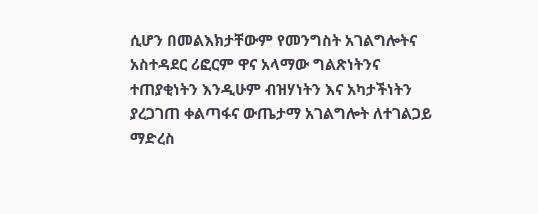ሲሆን በመልእክታቸውም የመንግስት አገልግሎትና አስተዳደር ሪፎርም ዋና አላማው ግልጽነትንና ተጠያቂነትን እንዲሁም ብዝሃነትን እና አካታችነትን ያረጋገጠ ቀልጣፋና ውጤታማ አገልግሎት ለተገልጋይ ማድረስ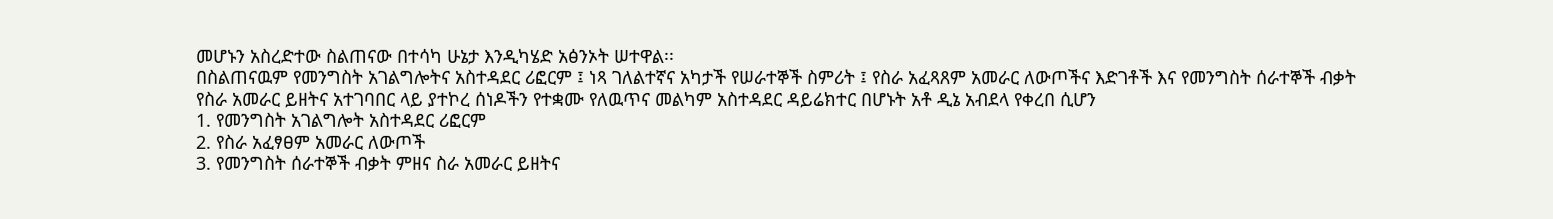መሆኑን አስረድተው ስልጠናው በተሳካ ሁኔታ እንዲካሄድ አፅንኦት ሠተዋል፡፡
በስልጠናዉም የመንግስት አገልግሎትና አስተዳደር ሪፎርም ፤ ነጻ ገለልተኛና አካታች የሠራተኞች ስምሪት ፤ የስራ አፈጻጸም አመራር ለውጦችና እድገቶች እና የመንግስት ሰራተኞች ብቃት የስራ አመራር ይዘትና አተገባበር ላይ ያተኮረ ሰነዶችን የተቋሙ የለዉጥና መልካም አስተዳደር ዳይሬክተር በሆኑት አቶ ዲኔ አብደላ የቀረበ ሲሆን
1. የመንግስት አገልግሎት አስተዳደር ሪፎርም
2. የስራ አፈፃፀም አመራር ለውጦች
3. የመንግስት ሰራተኞች ብቃት ምዘና ስራ አመራር ይዘትና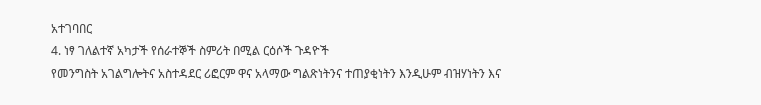አተገባበር
4. ነፃ ገለልተኛ አካታች የሰራተኞች ስምሪት በሚል ርዕሶች ጉዳዮች
የመንግስት አገልግሎትና አስተዳደር ሪፎርም ዋና አላማው ግልጽነትንና ተጠያቂነትን እንዲሁም ብዝሃነትን እና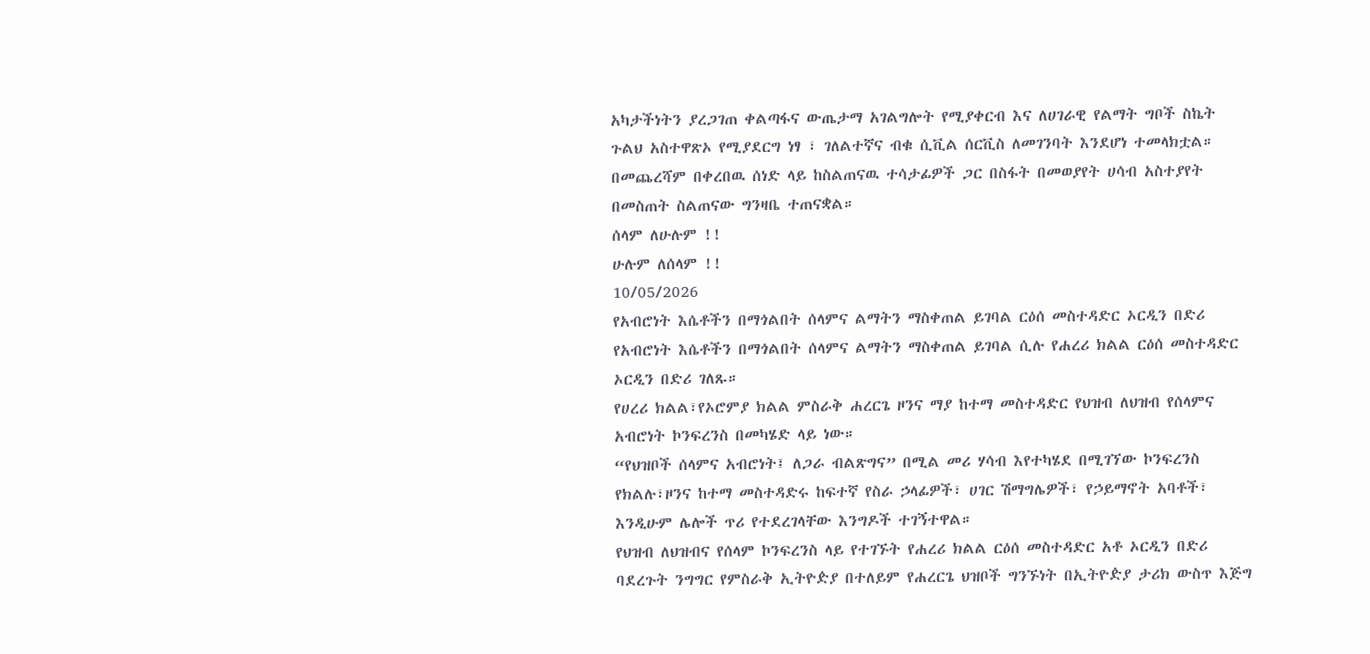አካታችነትን ያረጋገጠ ቀልጣፋና ውጤታማ አገልግሎት የሚያቀርብ እና ለሀገራዊ የልማት ግቦች ስኬት ጉልህ አስተዋጽኦ የሚያደርግ ነፃ ፣ ገለልተኛና ብቁ ሲቪል ሰርቪስ ለመገንባት እንደሆነ ተመላክቷል።
በመጨረሻም በቀረበዉ ሰነድ ላይ ከስልጠናዉ ተሳታፊዎች ጋር በስፋት በመወያየት ሀሳብ አስተያየት በመስጠት ስልጠናው ግንዛቤ ተጠናቋል።
ሰላም ለሁሉም !!
ሁሉም ለሰላም !!
10/05/2026
የአብሮነት እሴቶችን በማጎልበት ሰላምና ልማትን ማስቀጠል ይገባል ርዕሰ መስተዳድር ኦርዲን በድሪ
የአብሮነት እሴቶችን በማጎልበት ሰላምና ልማትን ማስቀጠል ይገባል ሲሉ የሐረሪ ክልል ርዕሰ መስተዳድር ኦርዲን በድሪ ገለጹ።
የሀረሪ ክልል፣የኦሮምያ ክልል ምስራቅ ሐረርጌ ዞንና ማያ ከተማ መስተዳድር የህዝብ ለህዝብ የሰላምና አብሮነት ኮንፍረንስ በመካሄድ ላይ ነው።
“የህዝቦች ሰላምና አብሮነት፤ ለጋራ ብልጽግና” በሚል መሪ ሃሳብ እየተካሄደ በሚገኘው ኮንፍረንስ የክልሉ፣ዞንና ከተማ መስተዳድሩ ከፍተኛ የስራ ኃላፊዎች፣ ሀገር ሽማግሌዎች፣ የኃይማኖት አባቶች፣ እንዲሁም ሌሎች ጥሪ የተደረገላቸው እንግዶች ተገኝተዋል።
የህዝብ ለህዝብና የሰላም ኮንፍረንስ ላይ የተገኙት የሐረሪ ክልል ርዕሰ መስተዳድር አቶ ኦርዲን በድሪ ባደረጉት ንግግር የምስራቅ ኢትዮዽያ በተለይም የሐረርጌ ህዝቦች ግንኙነት በኢትዮዽያ ታሪክ ውስጥ እጅግ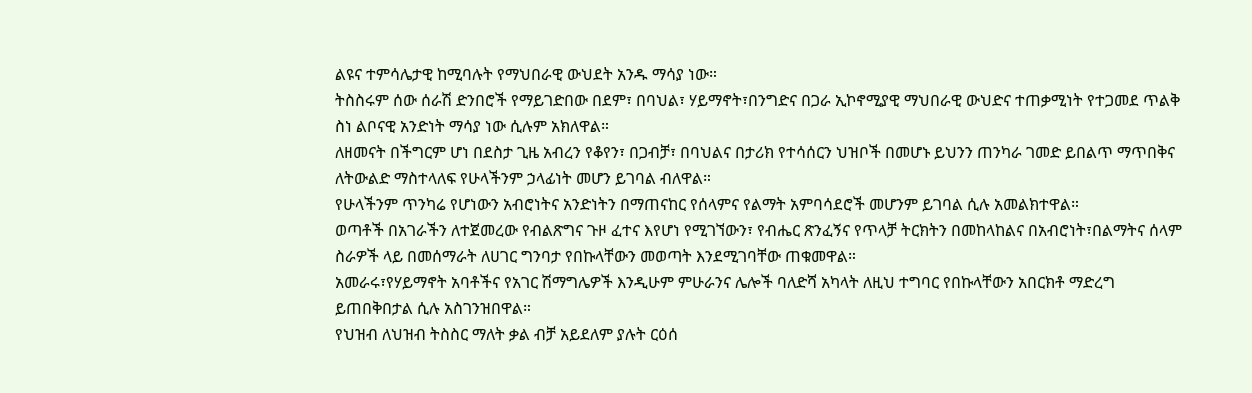ልዩና ተምሳሌታዊ ከሚባሉት የማህበራዊ ውህደት አንዱ ማሳያ ነው።
ትስስሩም ሰው ሰራሽ ድንበሮች የማይገድበው በደም፣ በባህል፣ ሃይማኖት፣በንግድና በጋራ ኢኮኖሚያዊ ማህበራዊ ውህድና ተጠቃሚነት የተጋመደ ጥልቅ ስነ ልቦናዊ አንድነት ማሳያ ነው ሲሉም አክለዋል።
ለዘመናት በችግርም ሆነ በደስታ ጊዜ አብረን የቆየን፣ በጋብቻ፣ በባህልና በታሪክ የተሳሰርን ህዝቦች በመሆኑ ይህንን ጠንካራ ገመድ ይበልጥ ማጥበቅና ለትውልድ ማስተላለፍ የሁላችንም ኃላፊነት መሆን ይገባል ብለዋል።
የሁላችንም ጥንካሬ የሆነውን አብሮነትና አንድነትን በማጠናከር የሰላምና የልማት አምባሳደሮች መሆንም ይገባል ሲሉ አመልክተዋል።
ወጣቶች በአገራችን ለተጀመረው የብልጽግና ጉዞ ፈተና እየሆነ የሚገኘውን፣ የብሔር ጽንፈኝና የጥላቻ ትርክትን በመከላከልና በአብሮነት፣በልማትና ሰላም ስራዎች ላይ በመሰማራት ለሀገር ግንባታ የበኩላቸውን መወጣት እንደሚገባቸው ጠቁመዋል።
አመራሩ፣የሃይማኖት አባቶችና የአገር ሽማግሌዎች እንዲሁም ምሁራንና ሌሎች ባለድሻ አካላት ለዚህ ተግባር የበኩላቸውን አበርክቶ ማድረግ ይጠበቅበታል ሲሉ አስገንዝበዋል።
የህዝብ ለህዝብ ትስስር ማለት ቃል ብቻ አይደለም ያሉት ርዕሰ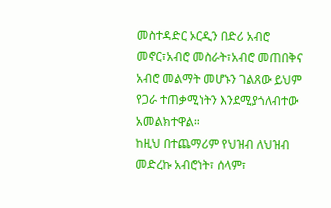መስተዳድር ኦርዲን በድሪ አብሮ መኖር፣አብሮ መስራት፣አብሮ መጠበቅና አብሮ መልማት መሆኑን ገልጸው ይህም የጋራ ተጠቃሚነትን እንደሚያጎለብተው አመልክተዋል።
ከዚህ በተጨማሪም የህዝብ ለህዝብ መድረኩ አብሮነት፣ ሰላም፣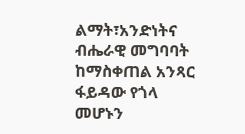ልማት፣አንድነትና ብሔራዊ መግባባት ከማስቀጠል አንጻር ፋይዳው የጎላ መሆኑን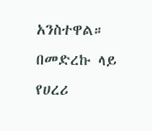አንስተዋል።
በመድረኩ ላይ የሀረሪ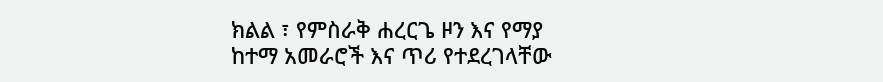ክልል ፣ የምስራቅ ሐረርጌ ዞን እና የማያ ከተማ አመራሮች እና ጥሪ የተደረገላቸው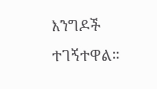እንግዶች ተገኝተዋል።